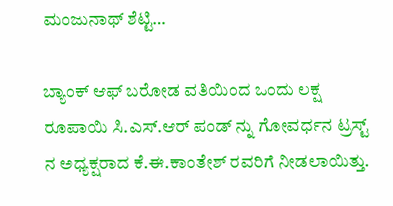ಮಂಜುನಾಥ್ ಶೆಟ್ಟಿ…

ಬ್ಯಾಂಕ್ ಆಫ್ ಬರೋಡ ವತಿಯಿಂದ ಒಂದು ಲಕ್ಷ ರೂಪಾಯಿ ಸಿ.ಎಸ್.ಆರ್ ಪಂಡ್ ನ್ನು ಗೋವರ್ಧನ ಟ್ರಸ್ಟ್ ನ ಅಧ್ಯಕ್ಷರಾದ ಕೆ.ಈ.ಕಾಂತೇಶ್ ರವರಿಗೆ ನೀಡಲಾಯಿತ್ತು.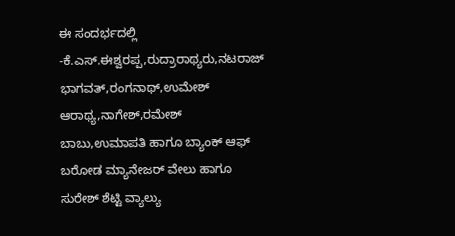ಈ ಸಂದರ್ಭದಲ್ಲಿ -ಕೆ.ಎಸ್.ಈಶ್ವರಪ್ಪ,ರುದ್ರಾರಾಥ್ಯರು,ನಟರಾಜ್ ಭಾಗವತ್,ರಂಗನಾಥ್,ಉಮೇಶ್ ಆರಾಥ್ಯ,ನಾಗೇಶ್,ರಮೇಶ್ ಬಾಬು,ಉಮಾಪತಿ ಹಾಗೂ ಬ್ಯಾಂಕ್ ಆಫ್ ಬರೋಡ ಮ್ಯಾನೇಜರ್ ವೇಲು ಹಾಗೂ ಸುರೇಶ್ ಶೆಟ್ಟಿ ವ್ಯಾಲ್ಯು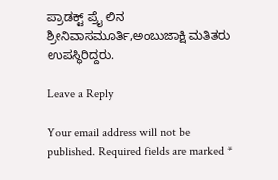ಪ್ರಾಡಕ್ಟ್ ಪ್ರೈ ಲಿನ ಶ್ರೀನಿವಾಸಮೂರ್ತಿ,ಅಂಬುಜಾಕ್ಷಿ ಮತಿತರು ಉಪಸ್ಥಿರಿದ್ದರು.

Leave a Reply

Your email address will not be published. Required fields are marked *